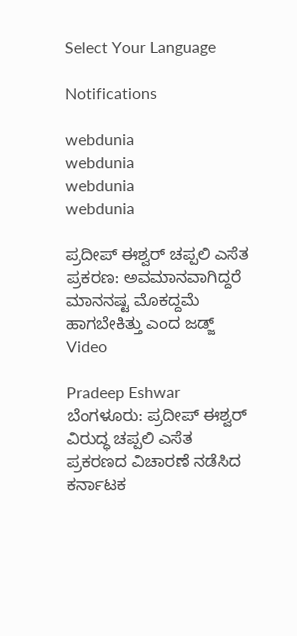Select Your Language

Notifications

webdunia
webdunia
webdunia
webdunia

ಪ್ರದೀಪ್ ಈಶ್ವರ್ ಚಪ್ಪಲಿ ಎಸೆತ ಪ್ರಕರಣ: ಅವಮಾನವಾಗಿದ್ದರೆ ಮಾನನಷ್ಟ ಮೊಕದ್ದಮೆ ಹಾಗಬೇಕಿತ್ತು ಎಂದ ಜಡ್ಜ್ Video

Pradeep Eshwar
ಬೆಂಗಳೂರು: ಪ್ರದೀಪ್ ಈಶ್ವರ್ ವಿರುದ್ಧ ಚಪ್ಪಲಿ ಎಸೆತ ಪ್ರಕರಣದ ವಿಚಾರಣೆ ನಡೆಸಿದ ಕರ್ನಾಟಕ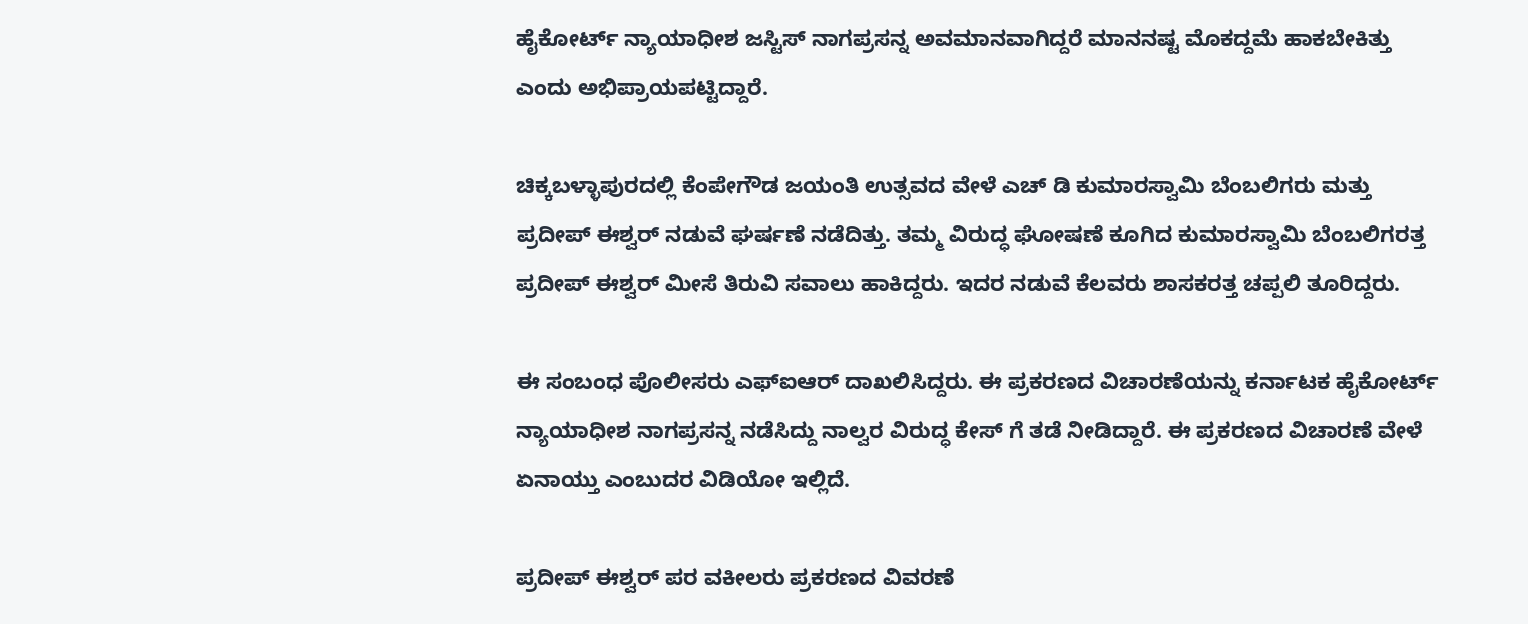ಹೈಕೋರ್ಟ್ ನ್ಯಾಯಾಧೀಶ ಜಸ್ಟಿಸ್ ನಾಗಪ್ರಸನ್ನ ಅವಮಾನವಾಗಿದ್ದರೆ ಮಾನನಷ್ಟ ಮೊಕದ್ದಮೆ ಹಾಕಬೇಕಿತ್ತು ಎಂದು ಅಭಿಪ್ರಾಯಪಟ್ಟಿದ್ದಾರೆ.

ಚಿಕ್ಕಬಳ್ಳಾಪುರದಲ್ಲಿ ಕೆಂಪೇಗೌಡ ಜಯಂತಿ ಉತ್ಸವದ ವೇಳೆ ಎಚ್ ಡಿ ಕುಮಾರಸ್ವಾಮಿ ಬೆಂಬಲಿಗರು ಮತ್ತು ಪ್ರದೀಪ್ ಈಶ್ವರ್ ನಡುವೆ ಘರ್ಷಣೆ ನಡೆದಿತ್ತು. ತಮ್ಮ ವಿರುದ್ಧ ಘೋಷಣೆ ಕೂಗಿದ ಕುಮಾರಸ್ವಾಮಿ ಬೆಂಬಲಿಗರತ್ತ ಪ್ರದೀಪ್ ಈಶ್ವರ್ ಮೀಸೆ ತಿರುವಿ ಸವಾಲು ಹಾಕಿದ್ದರು. ಇದರ ನಡುವೆ ಕೆಲವರು ಶಾಸಕರತ್ತ ಚಪ್ಪಲಿ ತೂರಿದ್ದರು.

ಈ ಸಂಬಂಧ ಪೊಲೀಸರು ಎಫ್ಐಆರ್ ದಾಖಲಿಸಿದ್ದರು. ಈ ಪ್ರಕರಣದ ವಿಚಾರಣೆಯನ್ನು ಕರ್ನಾಟಕ ಹೈಕೋರ್ಟ್ ನ್ಯಾಯಾಧೀಶ ನಾಗಪ್ರಸನ್ನ ನಡೆಸಿದ್ದು ನಾಲ್ವರ ವಿರುದ್ಧ ಕೇಸ್ ಗೆ ತಡೆ ನೀಡಿದ್ದಾರೆ. ಈ ಪ್ರಕರಣದ ವಿಚಾರಣೆ ವೇಳೆ ಏನಾಯ್ತು ಎಂಬುದರ ವಿಡಿಯೋ ಇಲ್ಲಿದೆ.

ಪ್ರದೀಪ್ ಈಶ್ವರ್ ಪರ ವಕೀಲರು ಪ್ರಕರಣದ ವಿವರಣೆ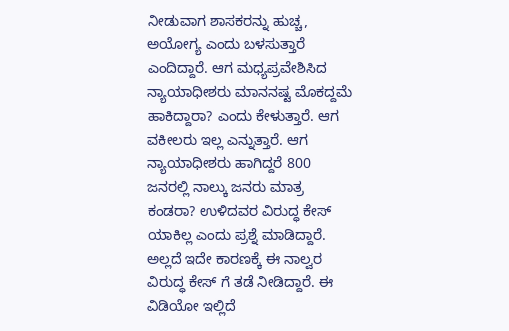ನೀಡುವಾಗ ಶಾಸಕರನ್ನು ಹುಚ್ಚ, ಅಯೋಗ್ಯ ಎಂದು ಬಳಸುತ್ತಾರೆ ಎಂದಿದ್ದಾರೆ. ಆಗ ಮಧ್ಯಪ್ರವೇಶಿಸಿದ ನ್ಯಾಯಾಧೀಶರು ಮಾನನಷ್ಟ ಮೊಕದ್ದಮೆ ಹಾಕಿದ್ದಾರಾ? ಎಂದು ಕೇಳುತ್ತಾರೆ. ಆಗ ವಕೀಲರು ಇಲ್ಲ ಎನ್ನುತ್ತಾರೆ. ಆಗ ನ್ಯಾಯಾಧೀಶರು ಹಾಗಿದ್ದರೆ 800 ಜನರಲ್ಲಿ ನಾಲ್ಕು ಜನರು ಮಾತ್ರ ಕಂಡರಾ? ಉಳಿದವರ ವಿರುದ್ಧ ಕೇಸ್ ಯಾಕಿಲ್ಲ ಎಂದು ಪ್ರಶ್ನೆ ಮಾಡಿದ್ದಾರೆ. ಅಲ್ಲದೆ ಇದೇ ಕಾರಣಕ್ಕೆ ಈ ನಾಲ್ವರ ವಿರುದ್ಧ ಕೇಸ್ ಗೆ ತಡೆ ನೀಡಿದ್ದಾರೆ. ಈ ವಿಡಿಯೋ ಇಲ್ಲಿದೆ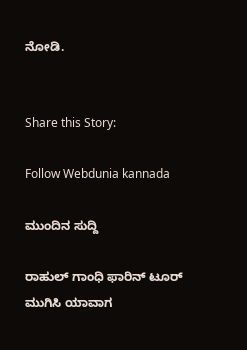ನೋಡಿ.


Share this Story:

Follow Webdunia kannada

ಮುಂದಿನ ಸುದ್ದಿ

ರಾಹುಲ್ ಗಾಂಧಿ ಫಾರಿನ್ ಟೂರ್ ಮುಗಿಸಿ ಯಾವಾಗ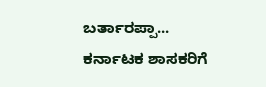ಬರ್ತಾರಪ್ಪಾ... ಕರ್ನಾಟಕ ಶಾಸಕರಿಗೆ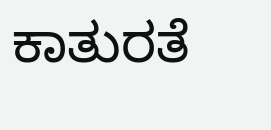ಕಾತುರತೆ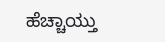ಹೆಚ್ಚಾಯ್ತು